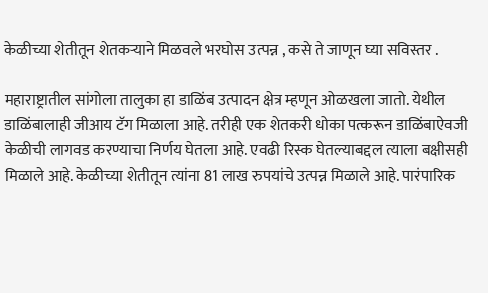केळीच्या शेतीतून शेतकऱ्याने मिळवले भरघोस उत्पन्न , कसे ते जाणून घ्या सविस्तर .

महाराष्ट्रातील सांगोला तालुका हा डाळिंब उत्पादन क्षेत्र म्हणून ओळखला जातो. येथील डाळिंबालाही जीआय टॅग मिळाला आहे. तरीही एक शेतकरी धोका पत्करून डाळिंबाऐवजी केळीची लागवड करण्याचा निर्णय घेतला आहे. एवढी रिस्क घेतल्याबद्दल त्याला बक्षीसही मिळाले आहे. केळीच्या शेतीतून त्यांना 81 लाख रुपयांचे उत्पन्न मिळाले आहे. पारंपारिक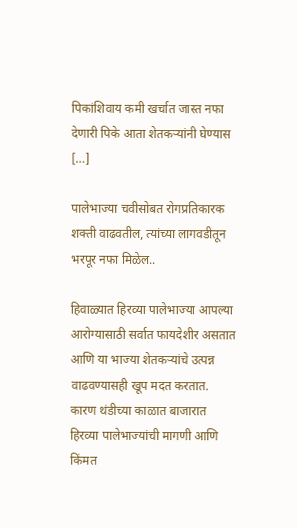पिकांशिवाय कमी खर्चात जास्त नफा देणारी पिके आता शेतकऱ्यांनी घेण्यास […]

पालेभाज्या चवीसोबत रोगप्रतिकारक शक्ती वाढवतील, त्यांच्या लागवडीतून भरपूर नफा मिळेल..

हिवाळ्यात हिरव्या पालेभाज्या आपल्या आरोग्यासाठी सर्वात फायदेशीर असतात आणि या भाज्या शेतकऱ्यांचे उत्पन्न वाढवण्यासही खूप मदत करतात. कारण थंडीच्या काळात बाजारात हिरव्या पालेभाज्यांची मागणी आणि किंमत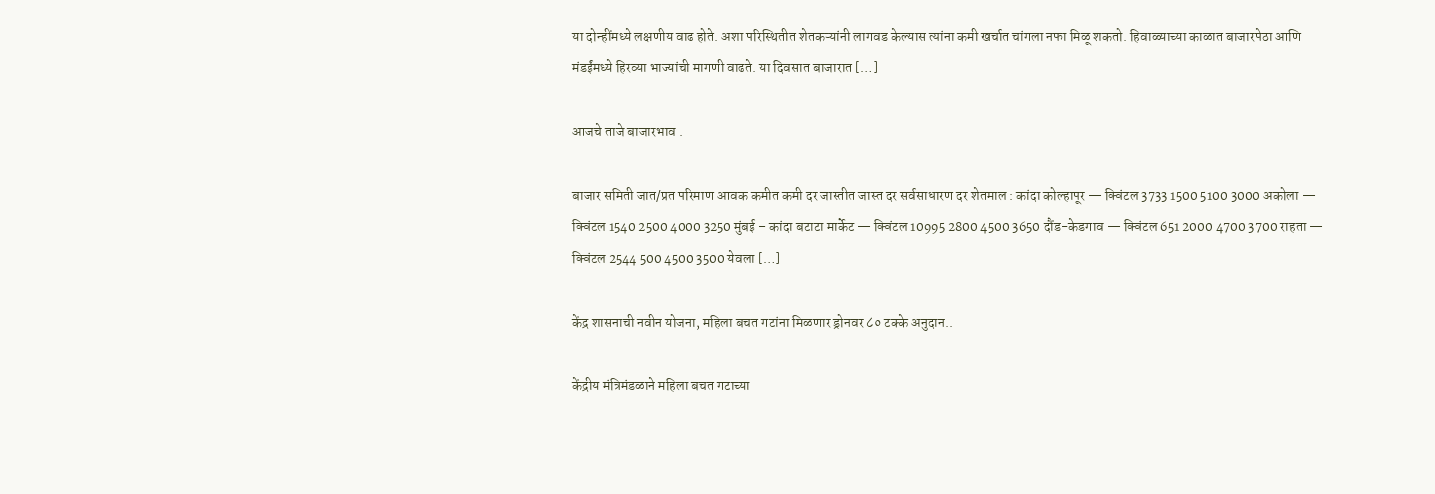या दोन्हींमध्ये लक्षणीय वाढ होते. अशा परिस्थितीत शेतकऱ्यांनी लागवड केल्यास त्यांना कमी खर्चात चांगला नफा मिळू शकतो. हिवाळ्याच्या काळात बाजारपेठा आणि मंडईंमध्ये हिरव्या भाज्यांची मागणी वाढते. या दिवसात बाजारात […]

आजचे ताजे बाजारभाव .

बाजार समिती जात/प्रत परिमाण आवक कमीत कमी दर जास्तीत जास्त दर सर्वसाधारण दर शेतमाल : कांदा कोल्हापूर — क्विंटल 3733 1500 5100 3000 अकोला — क्विंटल 1540 2500 4000 3250 मुंबई – कांदा बटाटा मार्केट — क्विंटल 10995 2800 4500 3650 दौंड-केडगाव — क्विंटल 651 2000 4700 3700 राहता — क्विंटल 2544 500 4500 3500 येवला […]

केंद्र शासनाची नवीन योजना, महिला बचत गटांना मिळणार ड्रोनवर ८० टक्के अनुदान..

केंद्रीय मंत्रिमंडळाने महिला बचत गटाच्या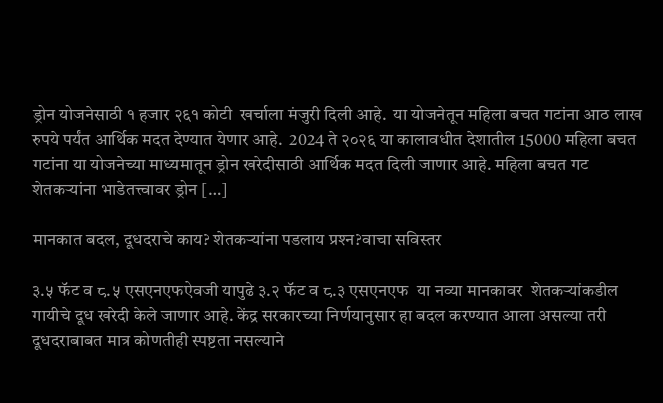ड्रोन योजनेसाठी १ हजार २६१ कोटी  खर्चाला मंजुरी दिली आहे.  या योजनेतून महिला बचत गटांना आठ लाख रुपये पर्यंत आर्थिक मदत देण्यात येणार आहे.  2024 ते २०२६ या कालावधीत देशातील 15000 महिला बचत गटांना या योजनेच्या माध्यमातून ड्रोन खरेदीसाठी आर्थिक मदत दिली जाणार आहे. महिला बचत गट शेतकऱ्यांना भाडेतत्त्वावर ड्रोन […]

मानकात बदल, दूधदराचे काय? शेतकऱ्यांना पडलाय प्रश्‍न?वाचा सविस्तर

३.५ फॅट व ८.५ एसएनएफऐवजी यापुढे ३.२ फॅट व ८.३ एसएनएफ  या नव्या मानकावर  शेतकऱ्यांकडील गायीचे दूध खरेदी केले जाणार आहे. केंद्र सरकारच्या निर्णयानुसार हा बदल करण्यात आला असल्या तरी  दूधदराबाबत मात्र कोणतीही स्पष्टता नसल्याने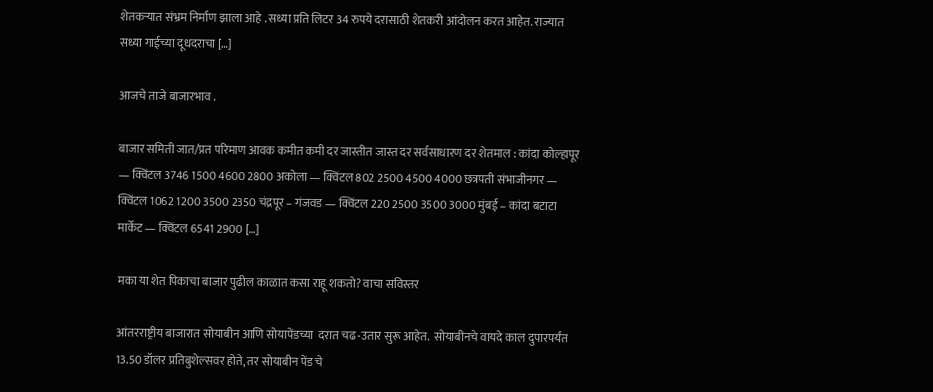शेतकऱ्यात संभ्रम निर्माण झाला आहे . सध्या प्रति लिटर 34 रुपये दरासाठी शेतकरी आंदोलन करत आहेत. राज्यात सध्या गाईच्या दूधदराचा […]

आजचे ताजे बाजारभाव .

बाजार समिती जात/प्रत परिमाण आवक कमीत कमी दर जास्तीत जास्त दर सर्वसाधारण दर शेतमाल : कांदा कोल्हापूर — क्विंटल 3746 1500 4600 2800 अकोला — क्विंटल 802 2500 4500 4000 छत्रपती संभाजीनगर — क्विंटल 1062 1200 3500 2350 चंद्रपूर – गंजवड — क्विंटल 220 2500 3500 3000 मुंबई – कांदा बटाटा मार्केट — क्विंटल 6541 2900 […]

मका या शेत पिकाचा बाजार पुढील काळात कसा राहू शकतो? वाचा सविस्तर

आंतरराष्ट्रीय बाजारात सोयाबीन आणि सोयापेंडच्या  दरात चढ-उतार सुरू आहेत.  सोयाबीनचे वायदे काल दुपारपर्यंत 13.50 डॉलर प्रतिबुशेल्सवर होते, तर सोयाबीन पेंड चे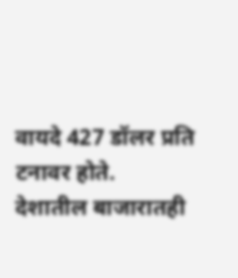वायदे 427 डॉलर प्रति टनावर होते.  देशातील बाजारातही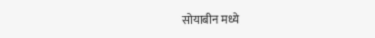सोयाबीन मध्ये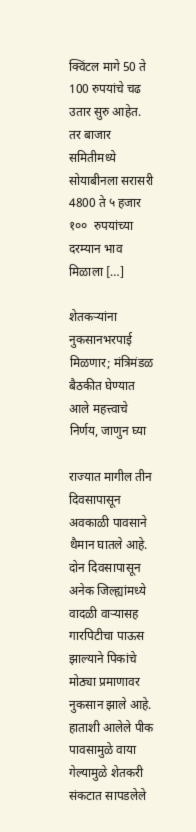क्विंटल मागे 50 ते 100 रुपयांचे चढ उतार सुरु आहेत.  तर बाजार समितीमध्ये सोयाबीनला सरासरी 4800 ते ५ हजार १००  रुपयांच्या दरम्यान भाव मिळाला […]

शेतकऱ्यांना नुकसानभरपाई मिळणार; मंत्रिमंडळ बैठकीत घेण्यात आले महत्त्वाचे निर्णय, जाणुन घ्या

राज्यात मागील तीन दिवसापासून अवकाळी पावसाने थैमान घातले आहे.  दोन दिवसापासून अनेक जिल्ह्यांमध्ये वादळी वाऱ्यासह गारपिटीचा पाऊस झाल्याने पिकांचे मोठ्या प्रमाणावर नुकसान झाले आहे.  हाताशी आलेले पीक पावसामुळे वाया गेल्यामुळे शेतकरी संकटात सापडलेले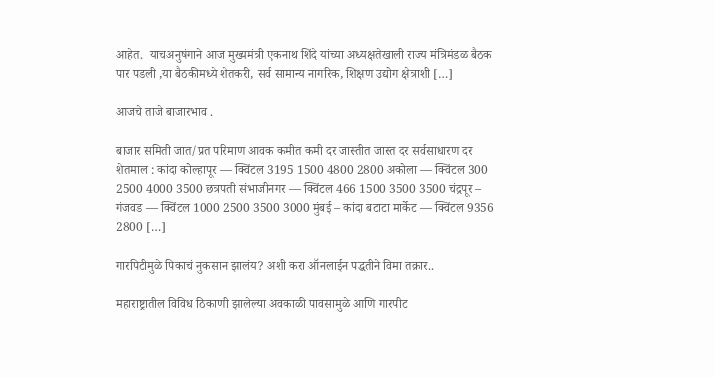आहेत.  याचअनुषंगाने आज मुख्यमंत्री एकनाथ शिंदे यांच्या अध्यक्षतेखाली राज्य मंत्रिमंडळ बैठक पार पडली ,या बैठकीमध्ये शेतकरी, सर्व सामान्य नागरिक, शिक्षण उद्योग क्षेत्राशी […]

आजचे ताजे बाजारभाव .

बाजार समिती जात/प्रत परिमाण आवक कमीत कमी दर जास्तीत जास्त दर सर्वसाधारण दर शेतमाल : कांदा कोल्हापूर — क्विंटल 3195 1500 4800 2800 अकोला — क्विंटल 300 2500 4000 3500 छत्रपती संभाजीनगर — क्विंटल 466 1500 3500 3500 चंद्रपूर – गंजवड — क्विंटल 1000 2500 3500 3000 मुंबई – कांदा बटाटा मार्केट — क्विंटल 9356 2800 […]

गारपिटीमुळे पिकाचं नुकसान झालंय? अशी करा ऑनलाईन पद्धतीने विमा तक्रार..

महाराष्ट्रातील विविध ठिकाणी झालेल्या अवकाळी पावसामुळे आणि गारपीट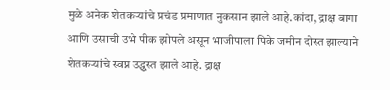मुळे अनेक शेतकऱ्यांचे प्रचंड प्रमाणात नुकसान झाले आहे.कांदा, द्राक्ष बागा आणि उसाची उभे पीक झोपले असून भाजीपाला पिके जमीन दोस्त झाल्याने शेतकऱ्यांचे स्वप्न उद्ध्वस्त झाले आहे. द्राक्ष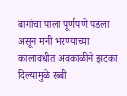बागांचा पाला पूर्णपणे पडला असून मनी भरण्याच्या कालावधीत अवकाळीने झटका दिल्यामुळे रब्बी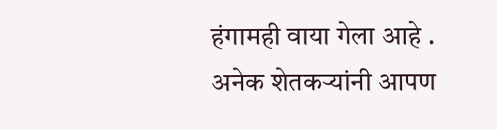हंगामही वाया गेला आहे . अनेक शेतकऱ्यांनी आपण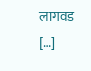लागवड […]